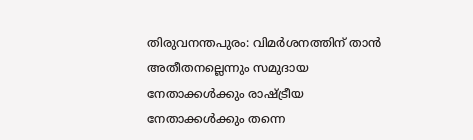തിരുവനന്തപുരം: വിമർശനത്തിന് താൻ അതീതനല്ലെന്നും സമുദായ നേതാക്കൾക്കും രാഷ്ട്രീയ നേതാക്കൾക്കും തന്നെ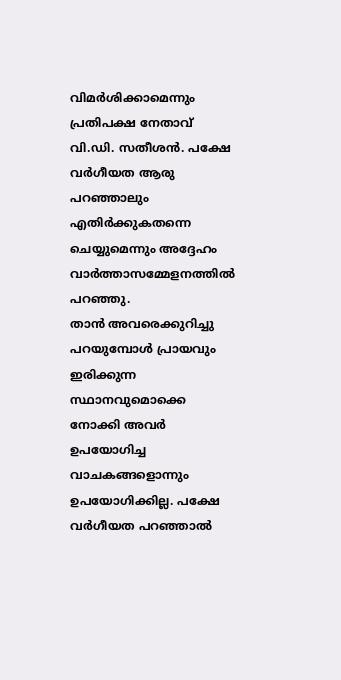വിമർശിക്കാമെന്നും പ്രതിപക്ഷ നേതാവ് വി.ഡി. സതീശൻ. പക്ഷേ വർഗീയത ആരു പറഞ്ഞാലും എതിർക്കുകതന്നെ ചെയ്യുമെന്നും അദ്ദേഹം വാർത്താസമ്മേളനത്തിൽ പറഞ്ഞു.
താൻ അവരെക്കുറിച്ചു പറയുമ്പോൾ പ്രായവും ഇരിക്കുന്ന സ്ഥാനവുമൊക്കെ നോക്കി അവർ ഉപയോഗിച്ച വാചകങ്ങളൊന്നും ഉപയോഗിക്കില്ല. പക്ഷേ വർഗീയത പറഞ്ഞാൽ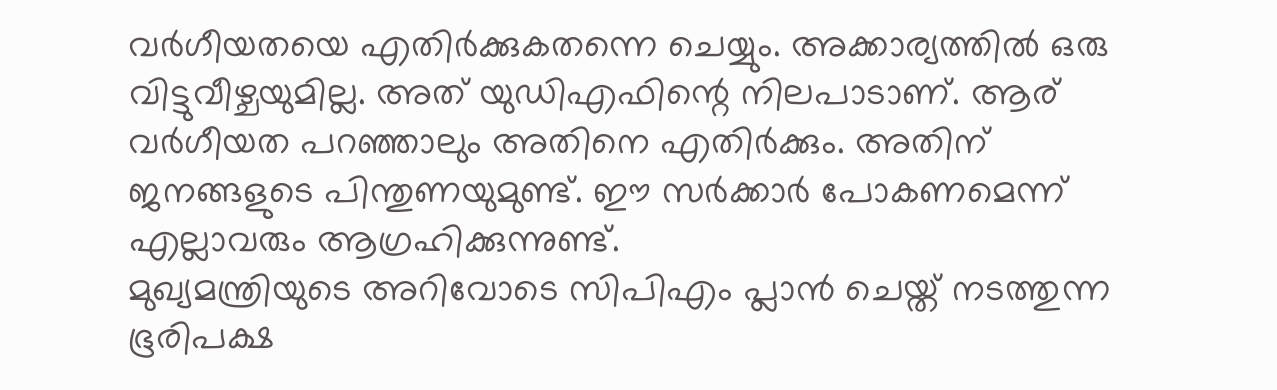വർഗീയതയെ എതിർക്കുകതന്നെ ചെയ്യും. അക്കാര്യത്തിൽ ഒരു വിട്ടുവീഴ്ചയുമില്ല. അത് യുഡിഎഫിന്റെ നിലപാടാണ്. ആര് വർഗീയത പറഞ്ഞാലും അതിനെ എതിർക്കും. അതിന് ജനങ്ങളുടെ പിന്തുണയുമുണ്ട്. ഈ സർക്കാർ പോകണമെന്ന് എല്ലാവരും ആഗ്രഹിക്കുന്നുണ്ട്.
മുഖ്യമന്ത്രിയുടെ അറിവോടെ സിപിഎം പ്ലാൻ ചെയ്ത് നടത്തുന്ന ഭൂരിപക്ഷ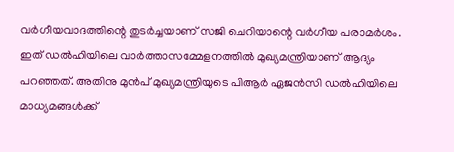വർഗീയവാദത്തിന്റെ തുടർച്ചയാണ് സജി ചെറിയാന്റെ വർഗീയ പരാമർശം. ഇത് ഡൽഹിയിലെ വാർത്താസമ്മേളനത്തിൽ മുഖ്യമന്ത്രിയാണ് ആദ്യം പറഞ്ഞത്. അതിനു മുൻപ് മുഖ്യമന്ത്രിയുടെ പിആർ ഏജൻസി ഡൽഹിയിലെ മാധ്യമങ്ങൾക്ക്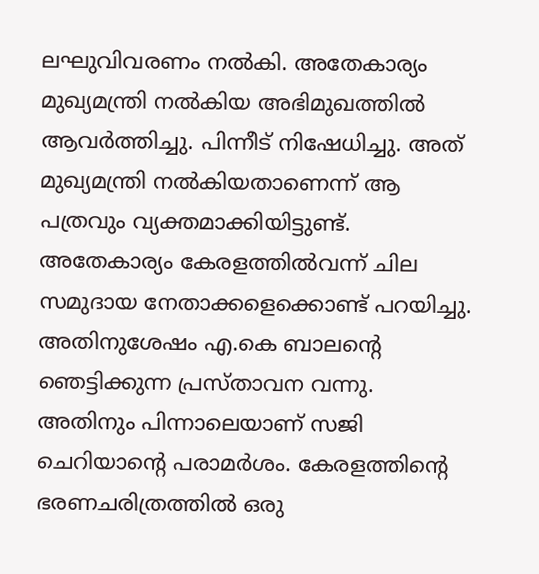ലഘുവിവരണം നൽകി. അതേകാര്യം മുഖ്യമന്ത്രി നൽകിയ അഭിമുഖത്തിൽ ആവർത്തിച്ചു. പിന്നീട് നിഷേധിച്ചു. അത് മുഖ്യമന്ത്രി നൽകിയതാണെന്ന് ആ പത്രവും വ്യക്തമാക്കിയിട്ടുണ്ട്. അതേകാര്യം കേരളത്തിൽവന്ന് ചില സമുദായ നേതാക്കളെക്കൊണ്ട് പറയിച്ചു. അതിനുശേഷം എ.കെ ബാലന്റെ ഞെട്ടിക്കുന്ന പ്രസ്താവന വന്നു.
അതിനും പിന്നാലെയാണ് സജി ചെറിയാന്റെ പരാമർശം. കേരളത്തിന്റെ ഭരണചരിത്രത്തിൽ ഒരു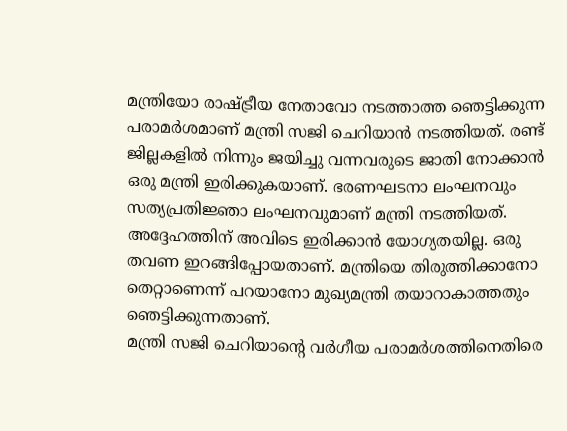മന്ത്രിയോ രാഷ്ട്രീയ നേതാവോ നടത്താത്ത ഞെട്ടിക്കുന്ന പരാമർശമാണ് മന്ത്രി സജി ചെറിയാൻ നടത്തിയത്. രണ്ട് ജില്ലകളിൽ നിന്നും ജയിച്ചു വന്നവരുടെ ജാതി നോക്കാൻ ഒരു മന്ത്രി ഇരിക്കുകയാണ്. ഭരണഘടനാ ലംഘനവും സത്യപ്രതിജ്ഞാ ലംഘനവുമാണ് മന്ത്രി നടത്തിയത്. അദ്ദേഹത്തിന് അവിടെ ഇരിക്കാൻ യോഗ്യതയില്ല. ഒരു തവണ ഇറങ്ങിപ്പോയതാണ്. മന്ത്രിയെ തിരുത്തിക്കാനോ തെറ്റാണെന്ന് പറയാനോ മുഖ്യമന്ത്രി തയാറാകാത്തതും ഞെട്ടിക്കുന്നതാണ്.
മന്ത്രി സജി ചെറിയാന്റെ വർഗീയ പരാമർശത്തിനെതിരെ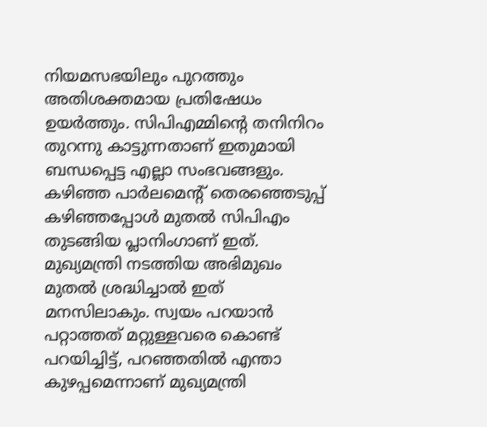നിയമസഭയിലും പുറത്തും അതിശക്തമായ പ്രതിഷേധം ഉയർത്തും. സിപിഎമ്മിന്റെ തനിനിറം തുറന്നു കാട്ടുന്നതാണ് ഇതുമായി ബന്ധപ്പെട്ട എല്ലാ സംഭവങ്ങളും. കഴിഞ്ഞ പാർലമെന്റ് തെരഞ്ഞെടുപ്പ് കഴിഞ്ഞപ്പോൾ മുതൽ സിപിഎം തുടങ്ങിയ പ്ലാനിംഗാണ് ഇത്. മുഖ്യമന്ത്രി നടത്തിയ അഭിമുഖം മുതൽ ശ്രദ്ധിച്ചാൽ ഇത് മനസിലാകും. സ്വയം പറയാൻ പറ്റാത്തത് മറ്റുള്ളവരെ കൊണ്ട് പറയിച്ചിട്ട്, പറഞ്ഞതിൽ എന്താ കുഴപ്പമെന്നാണ് മുഖ്യമന്ത്രി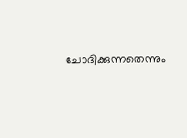ചോദിക്കുന്നതെന്നും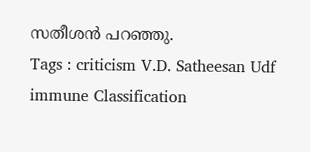സതീശൻ പറഞ്ഞു.
Tags : criticism V.D. Satheesan Udf immune Classification